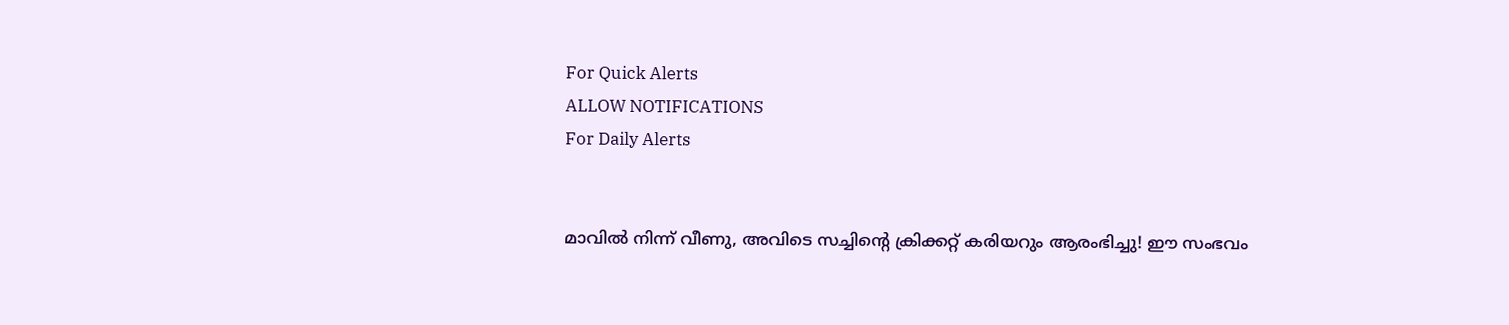For Quick Alerts
ALLOW NOTIFICATIONS
For Daily Alerts


മാവില്‍ നിന്ന് വീണു, അവിടെ സച്ചിന്റെ ക്രിക്കറ്റ് കരിയറും ആരംഭിച്ചു! ഈ സംഭവം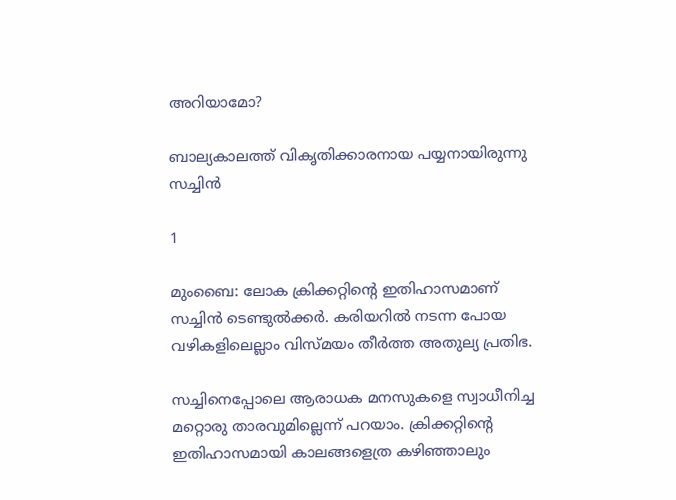അറിയാമോ?

ബാല്യകാലത്ത് വികൃതിക്കാരനായ പയ്യനായിരുന്നു സച്ചിന്‍

1

മുംബൈ: ലോക ക്രിക്കറ്റിന്റെ ഇതിഹാസമാണ് സച്ചിന്‍ ടെണ്ടുല്‍ക്കര്‍. കരിയറില്‍ നടന്ന പോയ വഴികളിലെല്ലാം വിസ്മയം തീര്‍ത്ത അതുല്യ പ്രതിഭ.

സച്ചിനെപ്പോലെ ആരാധക മനസുകളെ സ്വാധീനിച്ച മറ്റൊരു താരവുമില്ലെന്ന് പറയാം. ക്രിക്കറ്റിന്റെ ഇതിഹാസമായി കാലങ്ങളെത്ര കഴിഞ്ഞാലും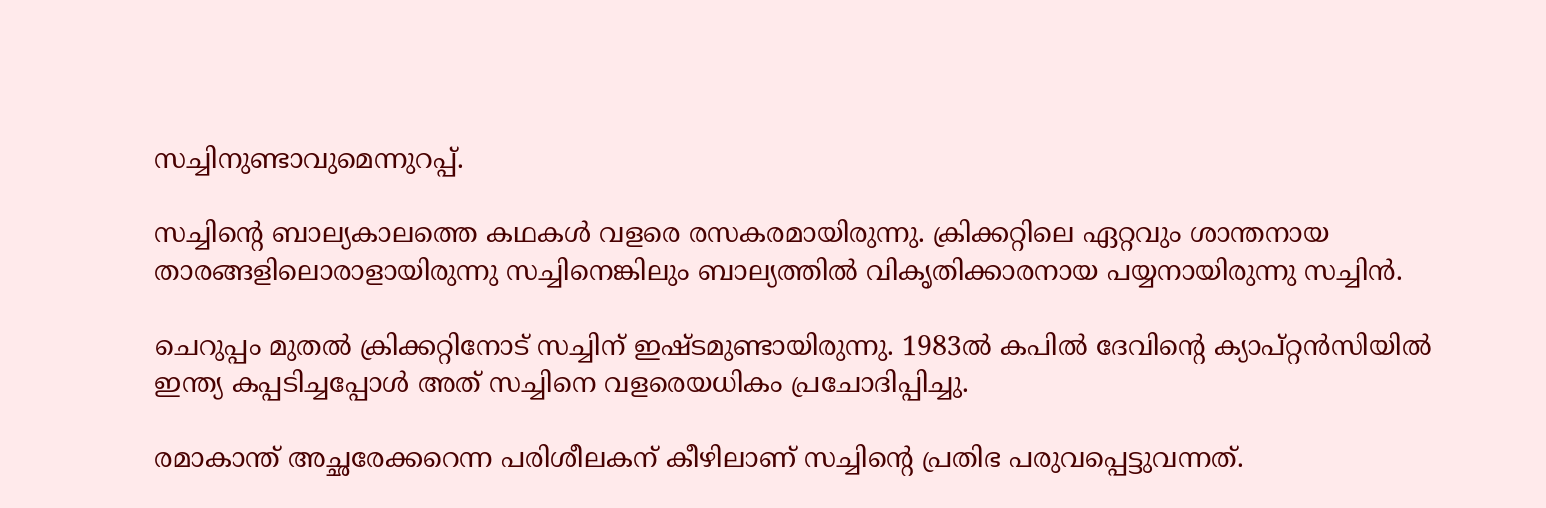സച്ചിനുണ്ടാവുമെന്നുറപ്പ്.

സച്ചിന്റെ ബാല്യകാലത്തെ കഥകള്‍ വളരെ രസകരമായിരുന്നു. ക്രിക്കറ്റിലെ ഏറ്റവും ശാന്തനായ താരങ്ങളിലൊരാളായിരുന്നു സച്ചിനെങ്കിലും ബാല്യത്തില്‍ വികൃതിക്കാരനായ പയ്യനായിരുന്നു സച്ചിന്‍.

ചെറുപ്പം മുതല്‍ ക്രിക്കറ്റിനോട് സച്ചിന് ഇഷ്ടമുണ്ടായിരുന്നു. 1983ല്‍ കപില്‍ ദേവിന്റെ ക്യാപ്റ്റന്‍സിയില്‍ ഇന്ത്യ കപ്പടിച്ചപ്പോള്‍ അത് സച്ചിനെ വളരെയധികം പ്രചോദിപ്പിച്ചു.

രമാകാന്ത് അച്ഛരേക്കറെന്ന പരിശീലകന് കീഴിലാണ് സച്ചിന്റെ പ്രതിഭ പരുവപ്പെട്ടുവന്നത്.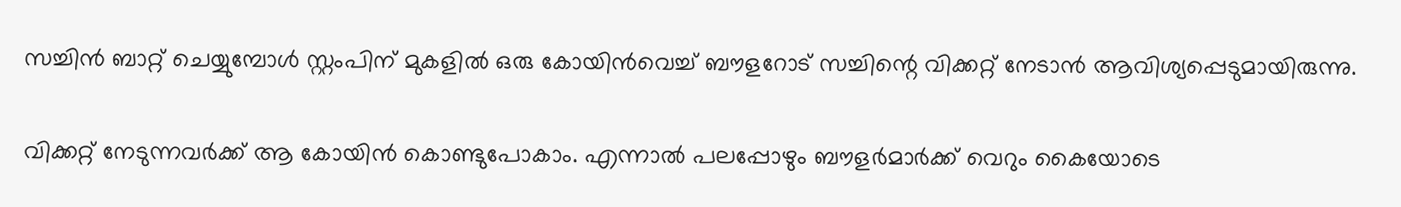സച്ചിന്‍ ബാറ്റ് ചെയ്യുമ്പോള്‍ സ്റ്റംപിന് മുകളില്‍ ഒരു കോയിന്‍വെച്ച് ബൗളറോട് സച്ചിന്റെ വിക്കറ്റ് നേടാന്‍ ആവിശ്യപ്പെടുമായിരുന്നു.

വിക്കറ്റ് നേടുന്നവര്‍ക്ക് ആ കോയിന്‍ കൊണ്ടുപോകാം. എന്നാല്‍ പലപ്പോഴും ബൗളര്‍മാര്‍ക്ക് വെറും കൈയോടെ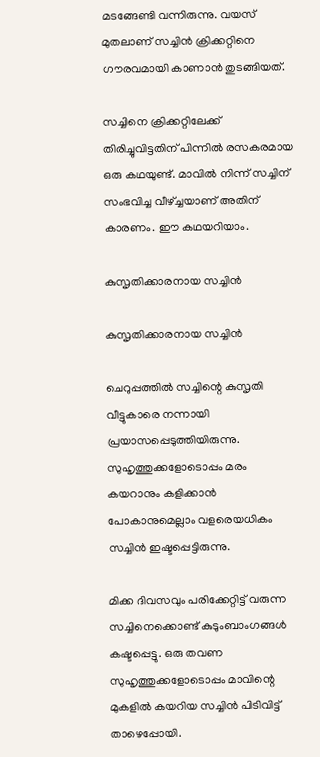മടങ്ങേണ്ടി വന്നിരുന്നു. വയസ് മുതലാണ് സച്ചിന്‍ ക്രിക്കറ്റിനെ ഗൗരവമായി കാണാന്‍ തുടങ്ങിയത്.

സച്ചിനെ ക്രിക്കറ്റിലേക്ക് തിരിച്ചുവിട്ടതിന് പിന്നില്‍ രസകരമായ ഒരു കഥയുണ്ട്. മാവില്‍ നിന്ന് സച്ചിന് സംഭവിച്ച വീഴ്ച്ചയാണ് അതിന് കാരണം. ഈ കഥയറിയാം.

കുസൃതിക്കാരനായ സച്ചിന്‍

കുസൃതിക്കാരനായ സച്ചിന്‍

ചെറുപ്പത്തില്‍ സച്ചിന്റെ കുസൃതി വീട്ടുകാരെ നന്നായി പ്രയാസപ്പെടുത്തിയിരുന്നു. സുഹൃത്തുക്കളോടൊപ്പം മരം കയറാനും കളിക്കാന്‍ പോകാനുമെല്ലാം വളരെയധികം സച്ചിന്‍ ഇഷ്ടപ്പെട്ടിരുന്നു.

മിക്ക ദിവസവും പരിക്കേറ്റിട്ട് വരുന്ന സച്ചിനെക്കൊണ്ട് കുടുംബാംഗങ്ങള്‍ കഷ്ടപ്പെട്ടു. ഒരു തവണ സുഹൃത്തുക്കളോടൊപ്പം മാവിന്റെ മുകളില്‍ കയറിയ സച്ചിന്‍ പിടിവിട്ട് താഴെപ്പോയി.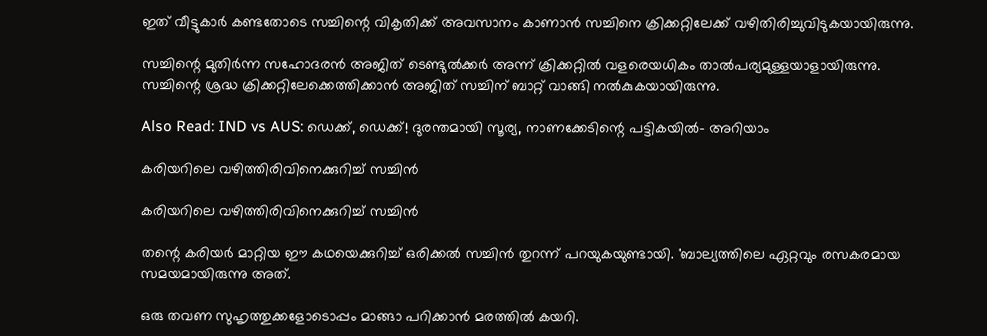ഇത് വീട്ടുകാര്‍ കണ്ടതോടെ സച്ചിന്റെ വികൃതിക്ക് അവസാനം കാണാന്‍ സച്ചിനെ ക്രിക്കറ്റിലേക്ക് വഴിതിരിച്ചുവിടുകയായിരുന്നു.

സച്ചിന്റെ മുതിര്‍ന്ന സഹോദരന്‍ അജിത് ടെണ്ടുല്‍ക്കര്‍ അന്ന് ക്രിക്കറ്റില്‍ വളരെയധികം താല്‍പര്യമുള്ളയാളായിരുന്നു. സച്ചിന്റെ ശ്രദ്ധ ക്രിക്കറ്റിലേക്കെത്തിക്കാന്‍ അജിത് സച്ചിന് ബാറ്റ് വാങ്ങി നല്‍കുകയായിരുന്നു.

Also Read: IND vs AUS: ഡെക്ക്, ഡെക്ക്! ദുരന്തമായി സൂര്യ, നാണക്കേടിന്റെ പട്ടികയില്‍- അറിയാം

കരിയറിലെ വഴിത്തിരിവിനെക്കുറിച്ച് സച്ചിന്‍

കരിയറിലെ വഴിത്തിരിവിനെക്കുറിച്ച് സച്ചിന്‍

തന്റെ കരിയര്‍ മാറ്റിയ ഈ കഥയെക്കുറിച്ച് ഒരിക്കല്‍ സച്ചിന്‍ തുറന്ന് പറയുകയുണ്ടായി. 'ബാല്യത്തിലെ ഏറ്റവും രസകരമായ സമയമായിരുന്നു അത്.

ഒരു തവണ സുഹൃത്തുക്കളോടൊപ്പം മാങ്ങാ പറിക്കാന്‍ മരത്തില്‍ കയറി.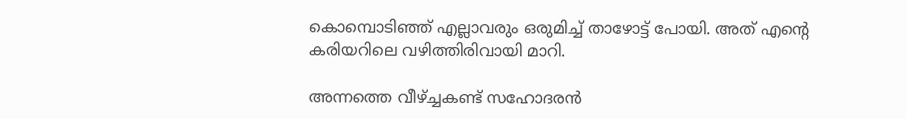കൊമ്പൊടിഞ്ഞ് എല്ലാവരും ഒരുമിച്ച് താഴോട്ട് പോയി. അത് എന്റെ കരിയറിലെ വഴിത്തിരിവായി മാറി.

അന്നത്തെ വീഴ്ച്ചകണ്ട് സഹോദരന്‍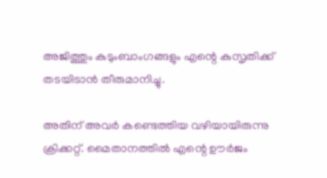അജിത്തും കുടുംബാംഗങ്ങളും എന്റെ കുസൃതിക്ക് തടയിടാന്‍ തീരുമാനിച്ചു.

അതിന് അവര്‍ കണ്ടെത്തിയ വഴിയായിരുന്നു ക്രിക്കറ്റ്. മൈതാനത്തില്‍ എന്റെ ഊര്‍ജം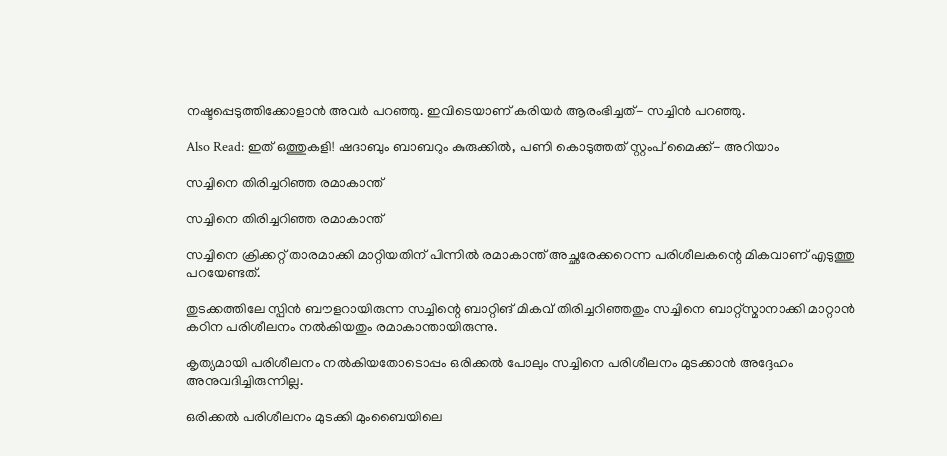നഷ്ടപ്പെടുത്തിക്കോളാന്‍ അവര്‍ പറഞ്ഞു. ഇവിടെയാണ് കരിയര്‍ ആരംഭിച്ചത്- സച്ചിന്‍ പറഞ്ഞു.

Also Read: ഇത് ഒത്തുകളി! ഷദാബും ബാബറും കുരുക്കില്‍, പണി കൊടുത്തത് സ്റ്റംപ് മൈക്ക്- അറിയാം

സച്ചിനെ തിരിച്ചറിഞ്ഞ രമാകാന്ത്

സച്ചിനെ തിരിച്ചറിഞ്ഞ രമാകാന്ത്

സച്ചിനെ ക്രിക്കറ്റ് താരമാക്കി മാറ്റിയതിന് പിന്നില്‍ രമാകാന്ത് അച്ഛരേക്കറെന്ന പരിശീലകന്റെ മികവാണ് എടുത്തു പറയേണ്ടത്.

തുടക്കത്തിലേ സ്പിന്‍ ബൗളറായിരുന്ന സച്ചിന്റെ ബാറ്റിങ് മികവ് തിരിച്ചറിഞ്ഞതും സച്ചിനെ ബാറ്റ്‌സ്മാനാക്കി മാറ്റാന്‍ കഠിന പരിശീലനം നല്‍കിയതും രമാകാന്തായിരുന്നു.

കൃത്യമായി പരിശീലനം നല്‍കിയതോടൊപ്പം ഒരിക്കല്‍ പോലും സച്ചിനെ പരിശീലനം മുടക്കാന്‍ അദ്ദേഹം അനുവദിച്ചിരുന്നില്ല.

ഒരിക്കല്‍ പരിശീലനം മുടക്കി മുംബൈയിലെ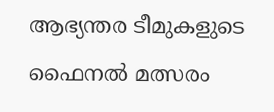ആഭ്യന്തര ടീമുകളുടെ ഫൈനല്‍ മത്സരം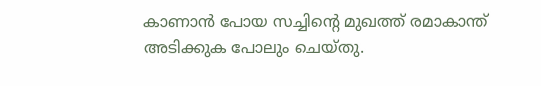കാണാന്‍ പോയ സച്ചിന്റെ മുഖത്ത് രമാകാന്ത് അടിക്കുക പോലും ചെയ്തു.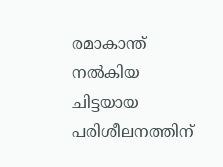രമാകാന്ത് നല്‍കിയ ചിട്ടയായ പരിശീലനത്തിന്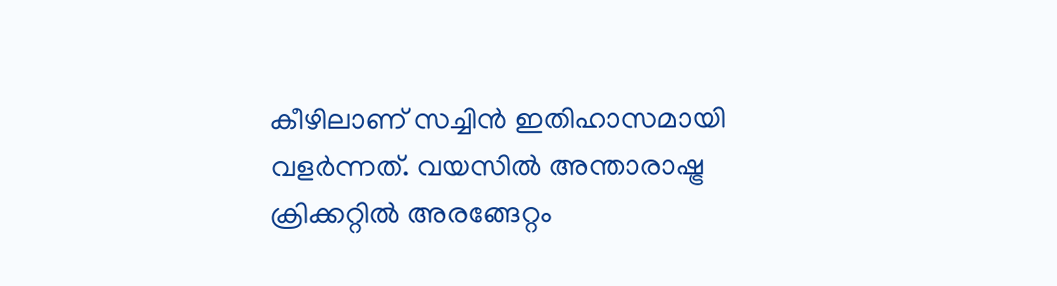കീഴിലാണ് സച്ചിന്‍ ഇതിഹാസമായി വളര്‍ന്നത്. വയസില്‍ അന്താരാഷ്ട്ര ക്രിക്കറ്റില്‍ അരങ്ങേറ്റം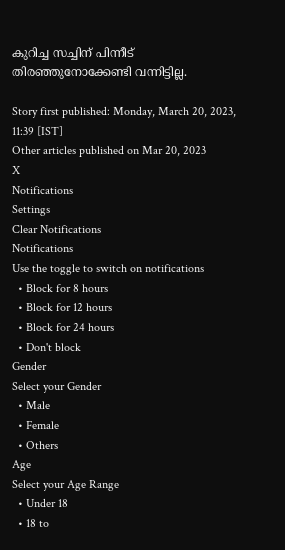കുറിച്ച സച്ചിന് പിന്നീട് തിരഞ്ഞുനോക്കേണ്ടി വന്നിട്ടില്ല.

Story first published: Monday, March 20, 2023, 11:39 [IST]
Other articles published on Mar 20, 2023
X
Notifications
Settings
Clear Notifications
Notifications
Use the toggle to switch on notifications
  • Block for 8 hours
  • Block for 12 hours
  • Block for 24 hours
  • Don't block
Gender
Select your Gender
  • Male
  • Female
  • Others
Age
Select your Age Range
  • Under 18
  • 18 to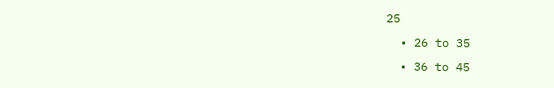25
  • 26 to 35
  • 36 to 45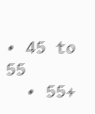• 45 to 55
  • 55+